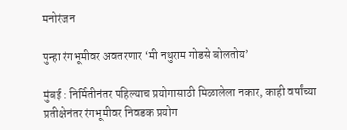मनोरंजन

पुन्हा रंगभूमीवर अवतरणार ‘मी नथुराम गोडसे बोलतोय’

मुंबई : निर्मितीनंतर पहिल्याच प्रयोगासाठी मिळालेला नकार, काही वर्षांच्या प्रतीक्षेनंतर रंगभूमीवर निवडक प्रयोग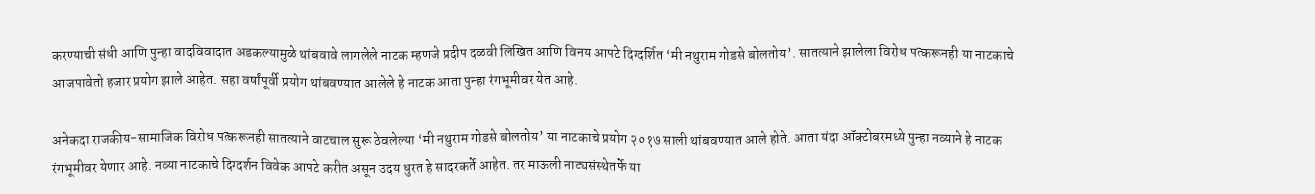करण्याची संधी आणि पुन्हा वादविवादात अडकल्यामुळे थांबवावे लागलेले नाटक म्हणजे प्रदीप दळवी लिखित आणि विनय आपटे दिग्दर्शित ‘मी नथुराम गोडसे बोलतोय’. सातत्याने झालेला विरोध पत्करूनही या नाटकाचे आजपावेतो हजार प्रयोग झाले आहेत. सहा वर्षांपूर्वी प्रयोग थांबवण्यात आलेले हे नाटक आता पुन्हा रंगभूमीवर येत आहे.

अनेकदा राजकीय-सामाजिक विरोध पत्करूनही सातत्याने वाटचाल सुरू ठेवलेल्या ‘मी नथुराम गोडसे बोलतोय’ या नाटकाचे प्रयोग २०१७ साली थांबवण्यात आले होते. आता यंदा ऑक्टोबरमध्ये पुन्हा नव्याने हे नाटक रंगभूमीवर येणार आहे. नव्या नाटकाचे दिग्दर्शन विवेक आपटे करीत असून उदय धुरत हे सादरकर्ते आहेत. तर माऊली नाट्यसंस्थेतर्फे या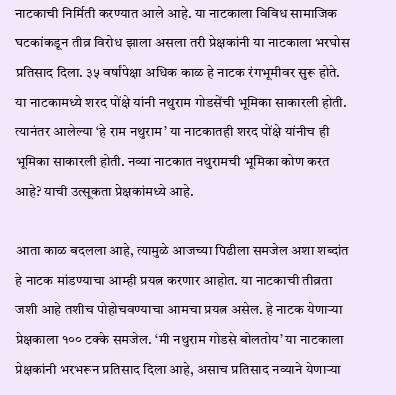नाटकाची निर्मिती करण्यात आले आहे. या नाटकाला विविध सामाजिक घटकांकडून तीव्र विरोध झाला असला तरी प्रेक्षकांनी या नाटकाला भरघोस प्रतिसाद दिला. ३५ वर्षांपेक्षा अधिक काळ हे नाटक रंगभूमीवर सुरू होते. या नाटकामध्ये शरद पोंक्षे यांनी नथुराम गोडसेंची भूमिका साकारली होती. त्यानंतर आलेल्या ‘हे राम नथुराम’ या नाटकातही शरद पोंक्षे यांनीच ही भूमिका साकारली होती. नव्या नाटकात नथुरामची भूमिका कोण करत आहे? याची उत्सूकता प्रेक्षकांमध्ये आहे.

आता काळ बदलला आहे, त्यामुळे आजच्या पिढीला समजेल अशा शब्दांत हे नाटक मांडण्याचा आम्ही प्रयत्न करणार आहोत. या नाटकाची तीव्रता जशी आहे तशीच पोहोचवण्याचा आमचा प्रयत्न असेल. हे नाटक येणाऱ्या प्रेक्षकाला १०० टक्के समजेल. ‘मी नथुराम गोडसे बोलतोय’ या नाटकाला प्रेक्षकांनी भरभरून प्रतिसाद दिला आहे, असाच प्रतिसाद नव्याने येणाऱ्या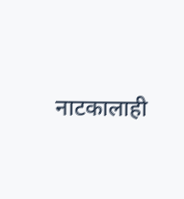नाटकालाही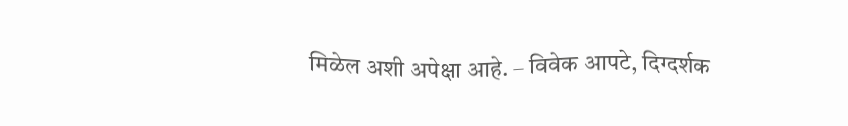मिळेल अशी अपेक्षा आहे. – विवेक आपटे, दिग्दर्शक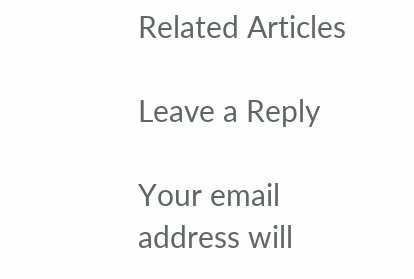Related Articles

Leave a Reply

Your email address will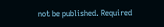not be published. Required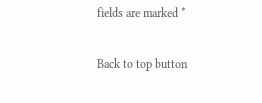fields are marked *

Back to top button